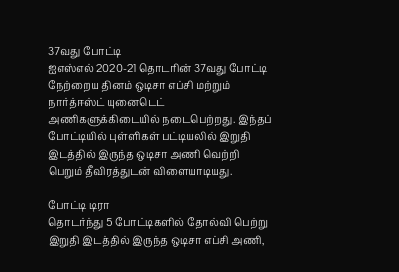37வது போட்டி
ஐஎஸ்எல் 2020-21 தொடரின் 37வது போட்டி நேற்றைய தினம் ஒடிசா எப்சி மற்றும் நார்த்ஈஸ்ட் யுனைடெட் அணிகளுக்கிடையில் நடைபெற்றது. இந்தப் போட்டியில் புள்ளிகள் பட்டியலில் இறுதி இடத்தில் இருந்த ஒடிசா அணி வெற்றி பெறும் தீவிரத்துடன் விளையாடியது.

போட்டி டிரா
தொடர்ந்து 5 போட்டிகளில் தோல்வி பெற்று இறுதி இடத்தில் இருந்த ஒடிசா எப்சி அணி,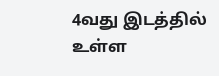4வது இடத்தில் உள்ள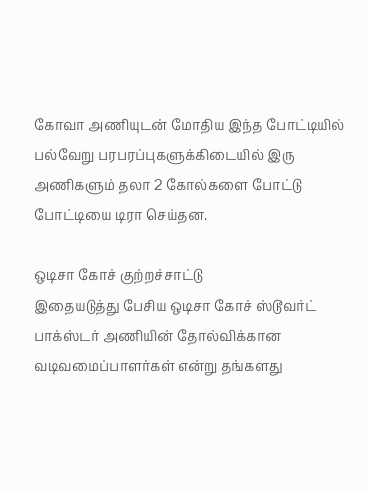கோவா அணியுடன் மோதிய இந்த போட்டியில் பல்வேறு பரபரப்புகளுக்கிடையில் இரு அணிகளும் தலா 2 கோல்களை போட்டு போட்டியை டிரா செய்தன.

ஒடிசா கோச் குற்றச்சாட்டு
இதையடுத்து பேசிய ஒடிசா கோச் ஸ்டூவர்ட் பாக்ஸ்டர் அணியின் தோல்விக்கான வடிவமைப்பாளர்கள் என்று தங்களது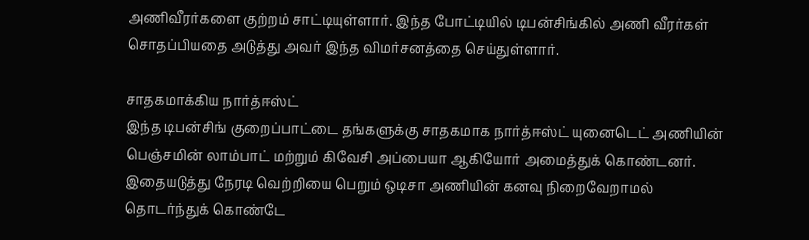அணிவீரர்களை குற்றம் சாட்டியுள்ளார். இந்த போட்டியில் டிபன்சிங்கில் அணி வீரர்கள் சொதப்பியதை அடுத்து அவர் இந்த விமர்சனத்தை செய்துள்ளார்.

சாதகமாக்கிய நார்த்ஈஸ்ட்
இந்த டிபன்சிங் குறைப்பாட்டை தங்களுக்கு சாதகமாக நார்த்ஈஸ்ட் யுனைடெட் அணியின் பெஞ்சமின் லாம்பாட் மற்றும் கிவேசி அப்பையா ஆகியோர் அமைத்துக் கொண்டனர். இதையடுத்து நேரடி வெற்றியை பெறும் ஒடிசா அணியின் கனவு நிறைவேறாமல் தொடர்ந்துக் கொண்டே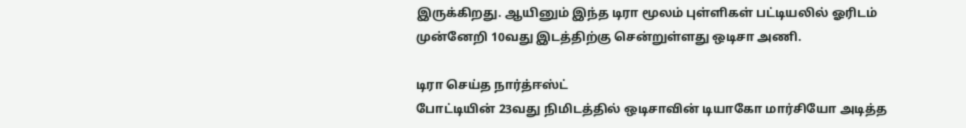இருக்கிறது. ஆயினும் இந்த டிரா மூலம் புள்ளிகள் பட்டியலில் ஓரிடம் முன்னேறி 10வது இடத்திற்கு சென்றுள்ளது ஒடிசா அணி.

டிரா செய்த நார்த்ஈஸ்ட்
போட்டியின் 23வது நிமிடத்தில் ஒடிசாவின் டியாகோ மார்சியோ அடித்த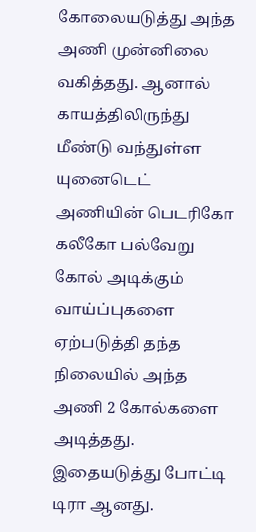கோலையடுத்து அந்த அணி முன்னிலை வகித்தது. ஆனால் காயத்திலிருந்து மீண்டு வந்துள்ள யுனைடெட் அணியின் பெடரிகோ கலீகோ பல்வேறு கோல் அடிக்கும் வாய்ப்புகளை ஏற்படுத்தி தந்த நிலையில் அந்த அணி 2 கோல்களை அடித்தது. இதையடுத்து போட்டி டிரா ஆனது.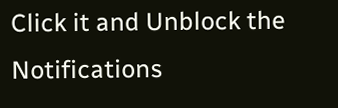Click it and Unblock the Notifications